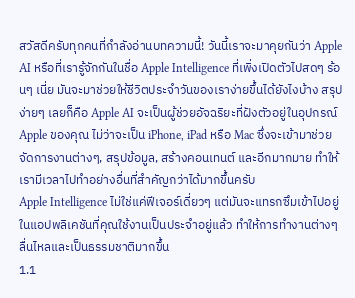สวัสดีครับทุกคนที่กำลังอ่านบทความนี้! วันนี้เราจะมาคุยกันว่า Apple AI หรือที่เรารู้จักกันในชื่อ Apple Intelligence ที่เพิ่งเปิดตัวไปสดๆ ร้อนๆ เนี่ย มันจะมาช่วยให้ชีวิตประจำวันของเราง่ายขึ้นได้ยังไงบ้าง สรุปง่ายๆ เลยก็คือ Apple AI จะเป็นผู้ช่วยอัจฉริยะที่ฝังตัวอยู่ในอุปกรณ์ Apple ของคุณ ไม่ว่าจะเป็น iPhone, iPad หรือ Mac ซึ่งจะเข้ามาช่วยจัดการงานต่างๆ, สรุปข้อมูล, สร้างคอนเทนต์ และอีกมากมาย ทำให้เรามีเวลาไปทำอย่างอื่นที่สำคัญกว่าได้มากขึ้นครับ
Apple Intelligence ไม่ใช่แค่ฟีเจอร์เดี่ยวๆ แต่มันจะแทรกซึมเข้าไปอยู่ในแอปพลิเคชันที่คุณใช้งานเป็นประจำอยู่แล้ว ทำให้การทำงานต่างๆ ลื่นไหลและเป็นธรรมชาติมากขึ้น
1.1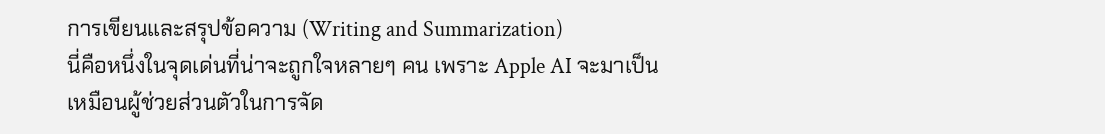การเขียนและสรุปข้อความ (Writing and Summarization)
นี่คือหนึ่งในจุดเด่นที่น่าจะถูกใจหลายๆ คน เพราะ Apple AI จะมาเป็นเหมือนผู้ช่วยส่วนตัวในการจัด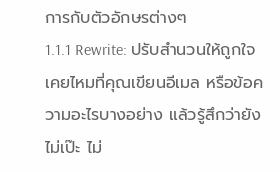การกับตัวอักษรต่างๆ
1.1.1 Rewrite: ปรับสำนวนให้ถูกใจ
เคยไหมที่คุณเขียนอีเมล หรือข้อความอะไรบางอย่าง แล้วรู้สึกว่ายังไม่เป๊ะ ไม่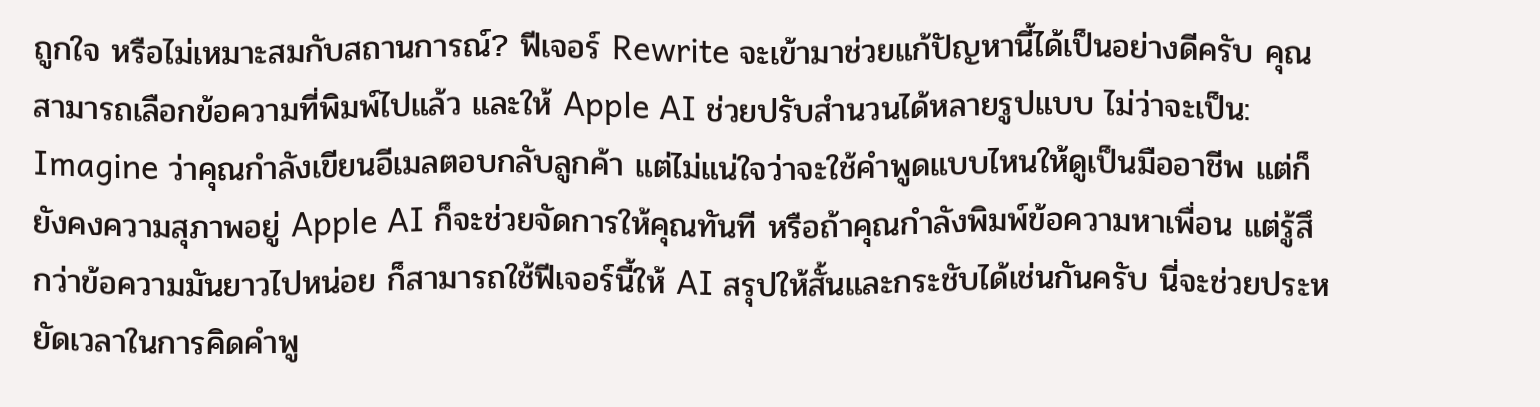ถูกใจ หรือไม่เหมาะสมกับสถานการณ์? ฟีเจอร์ Rewrite จะเข้ามาช่วยแก้ปัญหานี้ได้เป็นอย่างดีครับ คุณสามารถเลือกข้อความที่พิมพ์ไปแล้ว และให้ Apple AI ช่วยปรับสำนวนได้หลายรูปแบบ ไม่ว่าจะเป็น:
Imagine ว่าคุณกำลังเขียนอีเมลตอบกลับลูกค้า แต่ไม่แน่ใจว่าจะใช้คำพูดแบบไหนให้ดูเป็นมืออาชีพ แต่ก็ยังคงความสุภาพอยู่ Apple AI ก็จะช่วยจัดการให้คุณทันที หรือถ้าคุณกำลังพิมพ์ข้อความหาเพื่อน แต่รู้สึกว่าข้อความมันยาวไปหน่อย ก็สามารถใช้ฟีเจอร์นี้ให้ AI สรุปให้สั้นและกระชับได้เช่นกันครับ นี่จะช่วยประหยัดเวลาในการคิดคำพู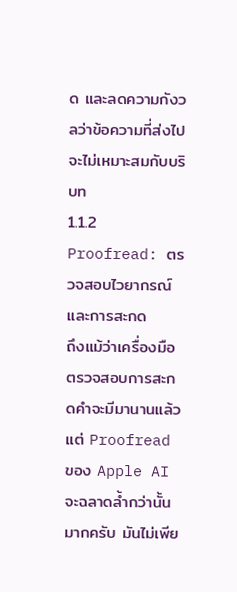ด และลดความกังวลว่าข้อความที่ส่งไปจะไม่เหมาะสมกับบริบท
1.1.2 Proofread: ตรวจสอบไวยากรณ์และการสะกด
ถึงแม้ว่าเครื่องมือตรวจสอบการสะกดคำจะมีมานานแล้ว แต่ Proofread ของ Apple AI จะฉลาดล้ำกว่านั้นมากครับ มันไม่เพีย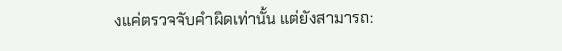งแค่ตรวจจับคำผิดเท่านั้น แต่ยังสามารถ: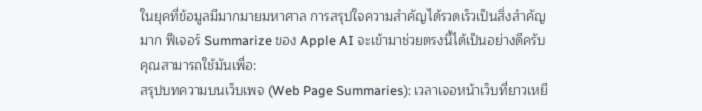ในยุคที่ข้อมูลมีมากมายมหาศาล การสรุปใจความสำคัญได้รวดเร็วเป็นสิ่งสำคัญมาก ฟีเจอร์ Summarize ของ Apple AI จะเข้ามาช่วยตรงนี้ได้เป็นอย่างดีครับ คุณสามารถใช้มันเพื่อ:
สรุปบทความบนเว็บเพจ (Web Page Summaries): เวลาเจอหน้าเว็บที่ยาวเหยี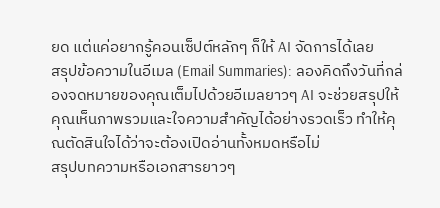ยด แต่แค่อยากรู้คอนเซ็ปต์หลักๆ ก็ให้ AI จัดการได้เลย
สรุปข้อความในอีเมล (Email Summaries): ลองคิดถึงวันที่กล่องจดหมายของคุณเต็มไปด้วยอีเมลยาวๆ AI จะช่วยสรุปให้คุณเห็นภาพรวมและใจความสำคัญได้อย่างรวดเร็ว ทำให้คุณตัดสินใจได้ว่าจะต้องเปิดอ่านทั้งหมดหรือไม่
สรุปบทความหรือเอกสารยาวๆ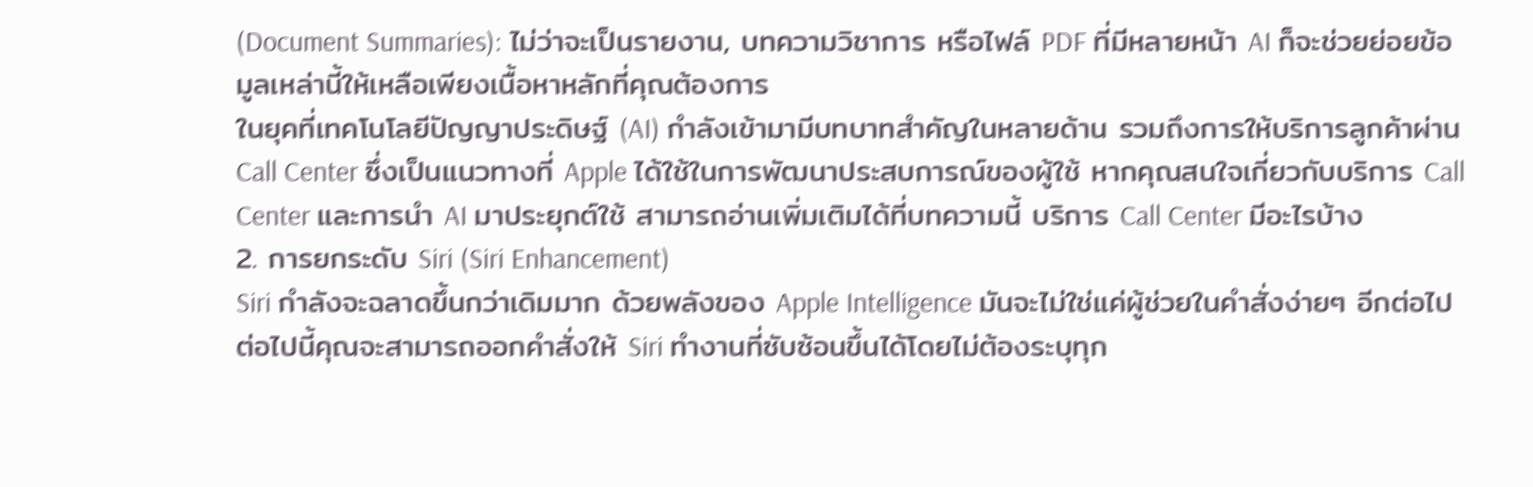(Document Summaries): ไม่ว่าจะเป็นรายงาน, บทความวิชาการ หรือไฟล์ PDF ที่มีหลายหน้า AI ก็จะช่วยย่อยข้อมูลเหล่านี้ให้เหลือเพียงเนื้อหาหลักที่คุณต้องการ
ในยุคที่เทคโนโลยีปัญญาประดิษฐ์ (AI) กำลังเข้ามามีบทบาทสำคัญในหลายด้าน รวมถึงการให้บริการลูกค้าผ่าน Call Center ซึ่งเป็นแนวทางที่ Apple ได้ใช้ในการพัฒนาประสบการณ์ของผู้ใช้ หากคุณสนใจเกี่ยวกับบริการ Call Center และการนำ AI มาประยุกต์ใช้ สามารถอ่านเพิ่มเติมได้ที่บทความนี้ บริการ Call Center มีอะไรบ้าง
2. การยกระดับ Siri (Siri Enhancement)
Siri กำลังจะฉลาดขึ้นกว่าเดิมมาก ด้วยพลังของ Apple Intelligence มันจะไม่ใช่แค่ผู้ช่วยในคำสั่งง่ายๆ อีกต่อไป
ต่อไปนี้คุณจะสามารถออกคำสั่งให้ Siri ทำงานที่ซับซ้อนขึ้นได้โดยไม่ต้องระบุทุก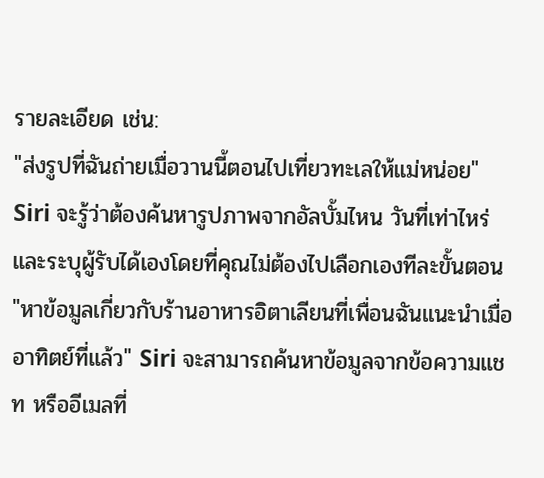รายละเอียด เช่น:
"ส่งรูปที่ฉันถ่ายเมื่อวานนี้ตอนไปเที่ยวทะเลให้แม่หน่อย" Siri จะรู้ว่าต้องค้นหารูปภาพจากอัลบั้มไหน วันที่เท่าไหร่ และระบุผู้รับได้เองโดยที่คุณไม่ต้องไปเลือกเองทีละขั้นตอน
"หาข้อมูลเกี่ยวกับร้านอาหารอิตาเลียนที่เพื่อนฉันแนะนำเมื่ออาทิตย์ที่แล้ว" Siri จะสามารถค้นหาข้อมูลจากข้อความแชท หรืออีเมลที่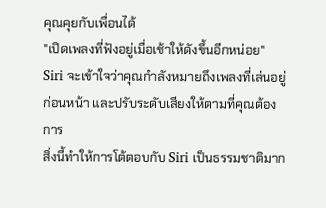คุณคุยกับเพื่อนได้
"เปิดเพลงที่ฟังอยู่เมื่อเช้าให้ดังขึ้นอีกหน่อย" Siri จะเข้าใจว่าคุณกำลังหมายถึงเพลงที่เล่นอยู่ก่อนหน้า และปรับระดับเสียงให้ตามที่คุณต้องการ
สิ่งนี้ทำให้การโต้ตอบกับ Siri เป็นธรรมชาติมาก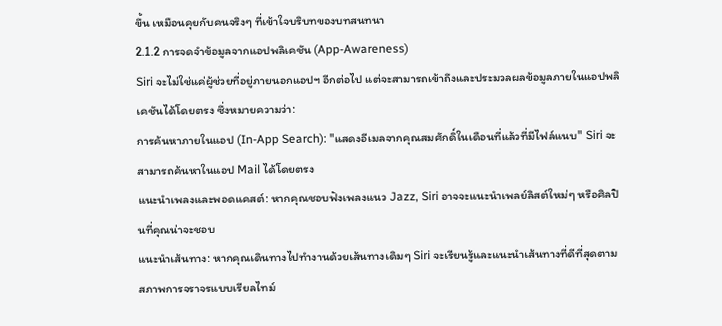ขึ้น เหมือนคุยกับคนจริงๆ ที่เข้าใจบริบทของบทสนทนา
2.1.2 การจดจำข้อมูลจากแอปพลิเคชัน (App-Awareness)
Siri จะไม่ใช่แค่ผู้ช่วยที่อยู่ภายนอกแอปฯ อีกต่อไป แต่จะสามารถเข้าถึงและประมวลผลข้อมูลภายในแอปพลิเคชันได้โดยตรง ซึ่งหมายความว่า:
การค้นหาภายในแอป (In-App Search): "แสดงอีเมลจากคุณสมศักดิ์ในเดือนที่แล้วที่มีไฟล์แนบ" Siri จะสามารถค้นหาในแอป Mail ได้โดยตรง
แนะนำเพลงและพอดแคสต์: หากคุณชอบฟังเพลงแนว Jazz, Siri อาจจะแนะนำเพลย์ลิสต์ใหม่ๆ หรือศิลปินที่คุณน่าจะชอบ
แนะนำเส้นทาง: หากคุณเดินทางไปทำงานด้วยเส้นทางเดิมๆ Siri จะเรียนรู้และแนะนำเส้นทางที่ดีที่สุดตามสภาพการจราจรแบบเรียลไทม์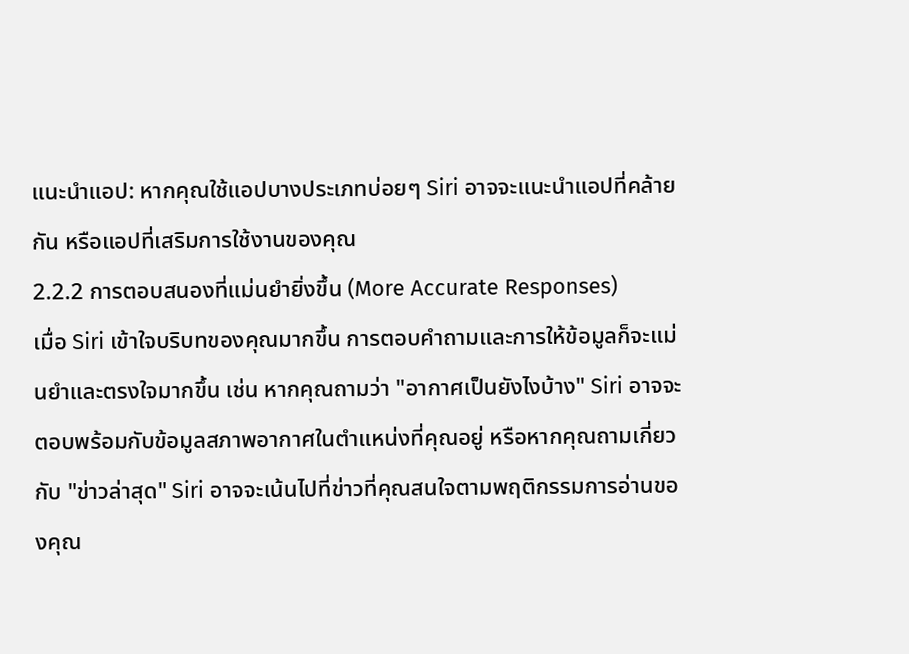แนะนำแอป: หากคุณใช้แอปบางประเภทบ่อยๆ Siri อาจจะแนะนำแอปที่คล้ายกัน หรือแอปที่เสริมการใช้งานของคุณ
2.2.2 การตอบสนองที่แม่นยำยิ่งขึ้น (More Accurate Responses)
เมื่อ Siri เข้าใจบริบทของคุณมากขึ้น การตอบคำถามและการให้ข้อมูลก็จะแม่นยำและตรงใจมากขึ้น เช่น หากคุณถามว่า "อากาศเป็นยังไงบ้าง" Siri อาจจะตอบพร้อมกับข้อมูลสภาพอากาศในตำแหน่งที่คุณอยู่ หรือหากคุณถามเกี่ยวกับ "ข่าวล่าสุด" Siri อาจจะเน้นไปที่ข่าวที่คุณสนใจตามพฤติกรรมการอ่านของคุณ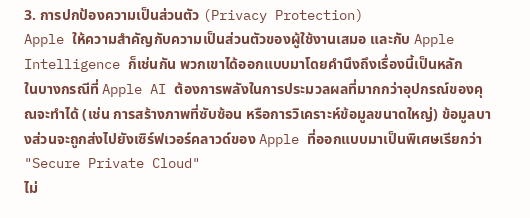3. การปกป้องความเป็นส่วนตัว (Privacy Protection)
Apple ให้ความสำคัญกับความเป็นส่วนตัวของผู้ใช้งานเสมอ และกับ Apple Intelligence ก็เช่นกัน พวกเขาได้ออกแบบมาโดยคำนึงถึงเรื่องนี้เป็นหลัก
ในบางกรณีที่ Apple AI ต้องการพลังในการประมวลผลที่มากกว่าอุปกรณ์ของคุณจะทำได้ (เช่น การสร้างภาพที่ซับซ้อน หรือการวิเคราะห์ข้อมูลขนาดใหญ่) ข้อมูลบางส่วนจะถูกส่งไปยังเซิร์ฟเวอร์คลาวด์ของ Apple ที่ออกแบบมาเป็นพิเศษเรียกว่า "Secure Private Cloud"
ไม่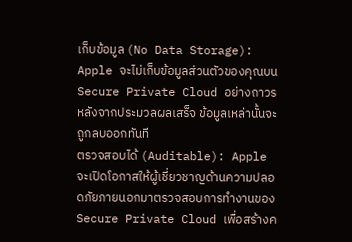เก็บข้อมูล (No Data Storage): Apple จะไม่เก็บข้อมูลส่วนตัวของคุณบน Secure Private Cloud อย่างถาวร หลังจากประมวลผลเสร็จ ข้อมูลเหล่านั้นจะถูกลบออกทันที
ตรวจสอบได้ (Auditable): Apple จะเปิดโอกาสให้ผู้เชี่ยวชาญด้านความปลอดภัยภายนอกมาตรวจสอบการทำงานของ Secure Private Cloud เพื่อสร้างค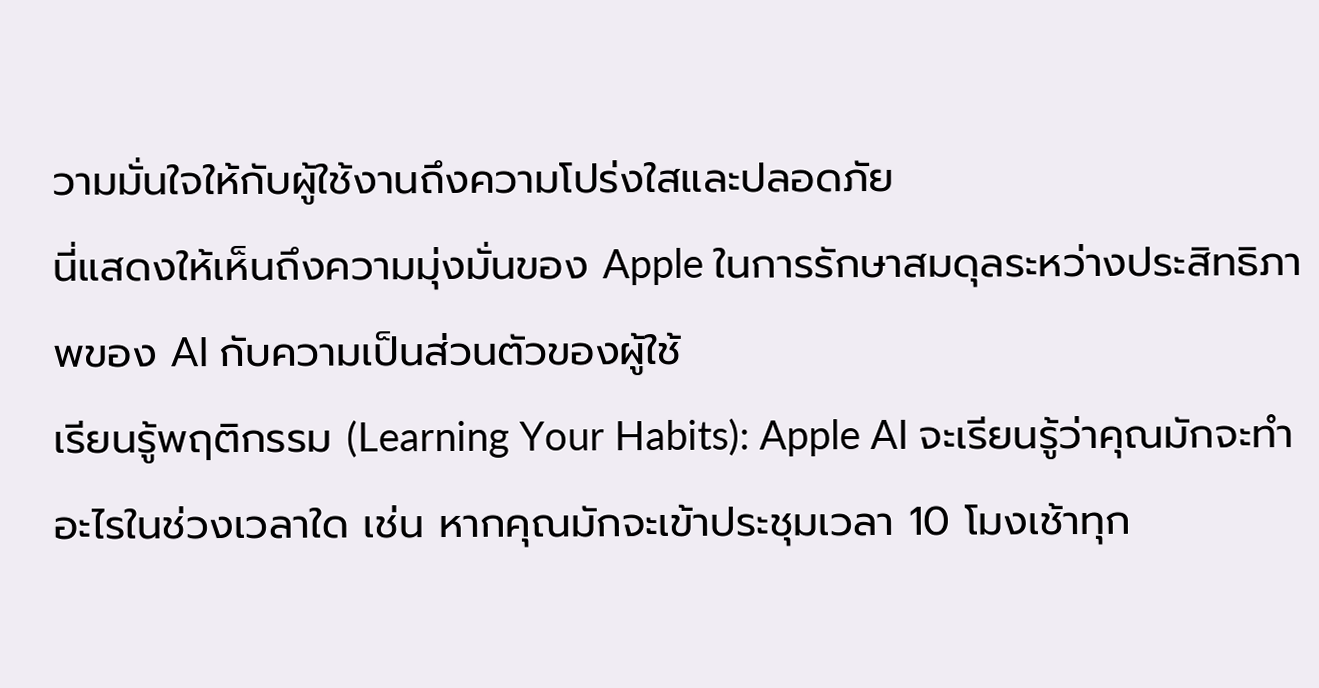วามมั่นใจให้กับผู้ใช้งานถึงความโปร่งใสและปลอดภัย
นี่แสดงให้เห็นถึงความมุ่งมั่นของ Apple ในการรักษาสมดุลระหว่างประสิทธิภาพของ AI กับความเป็นส่วนตัวของผู้ใช้
เรียนรู้พฤติกรรม (Learning Your Habits): Apple AI จะเรียนรู้ว่าคุณมักจะทำอะไรในช่วงเวลาใด เช่น หากคุณมักจะเข้าประชุมเวลา 10 โมงเช้าทุก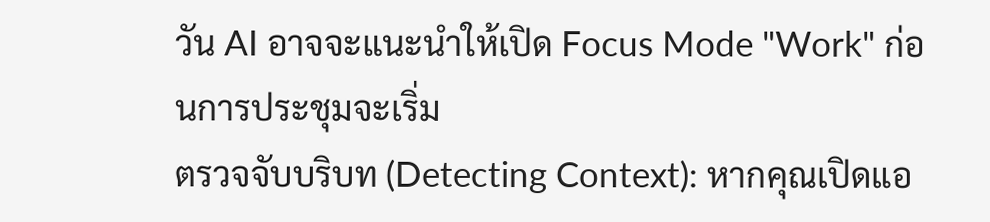วัน AI อาจจะแนะนำให้เปิด Focus Mode "Work" ก่อนการประชุมจะเริ่ม
ตรวจจับบริบท (Detecting Context): หากคุณเปิดแอ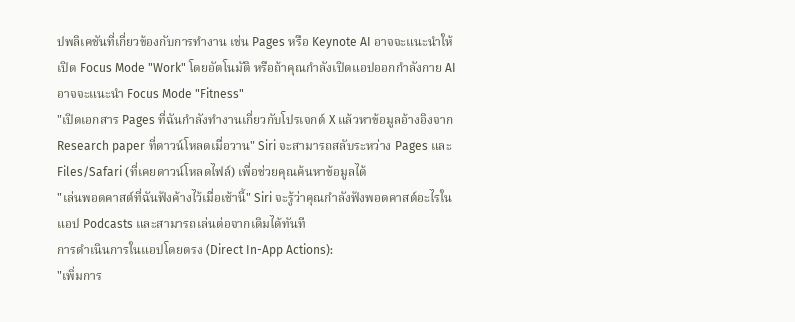ปพลิเคชันที่เกี่ยวข้องกับการทำงาน เช่น Pages หรือ Keynote AI อาจจะแนะนำให้เปิด Focus Mode "Work" โดยอัตโนมัติ หรือถ้าคุณกำลังเปิดแอปออกกำลังกาย AI อาจจะแนะนำ Focus Mode "Fitness"
"เปิดเอกสาร Pages ที่ฉันกำลังทำงานเกี่ยวกับโปรเจกต์ X แล้วหาข้อมูลอ้างอิงจาก Research paper ที่ดาวน์โหลดเมื่อวาน" Siri จะสามารถสลับระหว่าง Pages และ Files/Safari (ที่เคยดาวน์โหลดไฟล์) เพื่อช่วยคุณค้นหาข้อมูลได้
"เล่นพอดคาสต์ที่ฉันฟังค้างไว้เมื่อเช้านี้" Siri จะรู้ว่าคุณกำลังฟังพอดคาสต์อะไรในแอป Podcasts และสามารถเล่นต่อจากเดิมได้ทันที
การดำเนินการในแอปโดยตรง (Direct In-App Actions):
"เพิ่มการ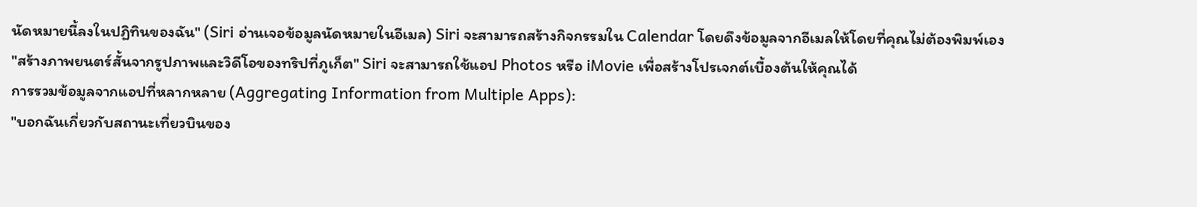นัดหมายนี้ลงในปฏิทินของฉัน" (Siri อ่านเจอข้อมูลนัดหมายในอีเมล) Siri จะสามารถสร้างกิจกรรมใน Calendar โดยดึงข้อมูลจากอีเมลให้โดยที่คุณไม่ต้องพิมพ์เอง
"สร้างภาพยนตร์สั้นจากรูปภาพและวิดีโอของทริปที่ภูเก็ต" Siri จะสามารถใช้แอป Photos หรือ iMovie เพื่อสร้างโปรเจกต์เบื้องต้นให้คุณได้
การรวมข้อมูลจากแอปที่หลากหลาย (Aggregating Information from Multiple Apps):
"บอกฉันเกี่ยวกับสถานะเที่ยวบินของ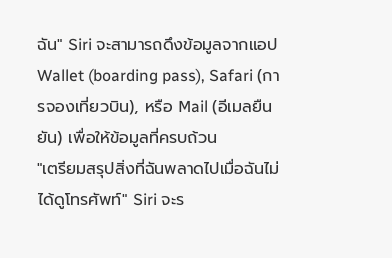ฉัน" Siri จะสามารถดึงข้อมูลจากแอป Wallet (boarding pass), Safari (การจองเที่ยวบิน), หรือ Mail (อีเมลยืนยัน) เพื่อให้ข้อมูลที่ครบถ้วน
"เตรียมสรุปสิ่งที่ฉันพลาดไปเมื่อฉันไม่ได้ดูโทรศัพท์" Siri จะร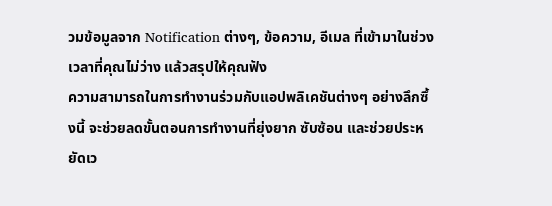วมข้อมูลจาก Notification ต่างๆ, ข้อความ, อีเมล ที่เข้ามาในช่วงเวลาที่คุณไม่ว่าง แล้วสรุปให้คุณฟัง
ความสามารถในการทำงานร่วมกับแอปพลิเคชันต่างๆ อย่างลึกซึ้งนี้ จะช่วยลดขั้นตอนการทำงานที่ยุ่งยาก ซับซ้อน และช่วยประหยัดเว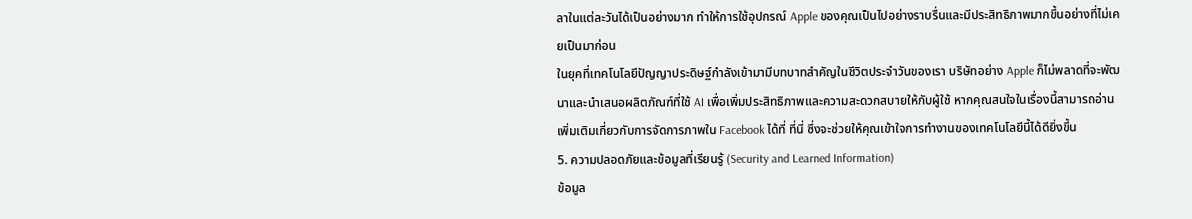ลาในแต่ละวันได้เป็นอย่างมาก ทำให้การใช้อุปกรณ์ Apple ของคุณเป็นไปอย่างราบรื่นและมีประสิทธิภาพมากขึ้นอย่างที่ไม่เคยเป็นมาก่อน
ในยุคที่เทคโนโลยีปัญญาประดิษฐ์กำลังเข้ามามีบทบาทสำคัญในชีวิตประจำวันของเรา บริษัทอย่าง Apple ก็ไม่พลาดที่จะพัฒนาและนำเสนอผลิตภัณฑ์ที่ใช้ AI เพื่อเพิ่มประสิทธิภาพและความสะดวกสบายให้กับผู้ใช้ หากคุณสนใจในเรื่องนี้สามารถอ่านเพิ่มเติมเกี่ยวกับการจัดการภาพใน Facebook ได้ที่ ที่นี่ ซึ่งจะช่วยให้คุณเข้าใจการทำงานของเทคโนโลยีนี้ได้ดียิ่งขึ้น
5. ความปลอดภัยและข้อมูลที่เรียนรู้ (Security and Learned Information)
ข้อมูล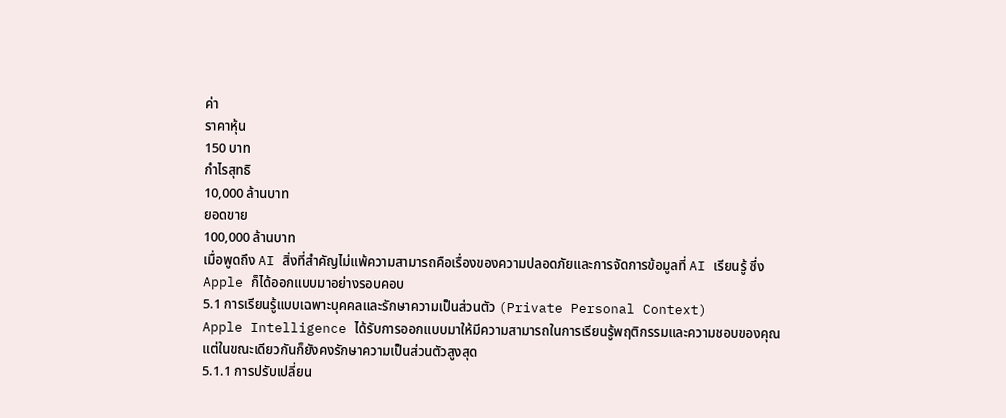ค่า
ราคาหุ้น
150 บาท
กำไรสุทธิ
10,000 ล้านบาท
ยอดขาย
100,000 ล้านบาท
เมื่อพูดถึง AI สิ่งที่สำคัญไม่แพ้ความสามารถคือเรื่องของความปลอดภัยและการจัดการข้อมูลที่ AI เรียนรู้ ซึ่ง Apple ก็ได้ออกแบบมาอย่างรอบคอบ
5.1 การเรียนรู้แบบเฉพาะบุคคลและรักษาความเป็นส่วนตัว (Private Personal Context)
Apple Intelligence ได้รับการออกแบบมาให้มีความสามารถในการเรียนรู้พฤติกรรมและความชอบของคุณ แต่ในขณะเดียวกันก็ยังคงรักษาความเป็นส่วนตัวสูงสุด
5.1.1 การปรับเปลี่ยน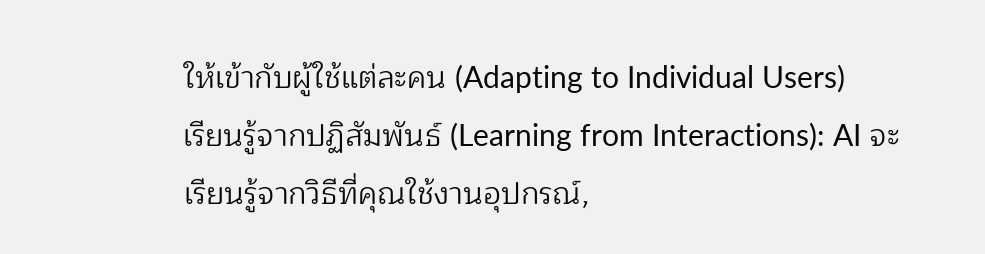ให้เข้ากับผู้ใช้แต่ละคน (Adapting to Individual Users)
เรียนรู้จากปฏิสัมพันธ์ (Learning from Interactions): AI จะเรียนรู้จากวิธีที่คุณใช้งานอุปกรณ์,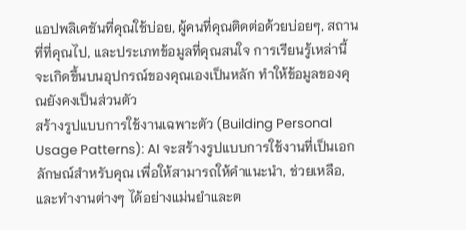แอปพลิเคชันที่คุณใช้บ่อย, ผู้คนที่คุณติดต่อด้วยบ่อยๆ, สถานที่ที่คุณไป, และประเภทข้อมูลที่คุณสนใจ การเรียนรู้เหล่านี้จะเกิดขึ้นบนอุปกรณ์ของคุณเองเป็นหลัก ทำให้ข้อมูลของคุณยังคงเป็นส่วนตัว
สร้างรูปแบบการใช้งานเฉพาะตัว (Building Personal Usage Patterns): AI จะสร้างรูปแบบการใช้งานที่เป็นเอกลักษณ์สำหรับคุณ เพื่อให้สามารถให้คำแนะนำ, ช่วยเหลือ, และทำงานต่างๆ ได้อย่างแม่นยำและต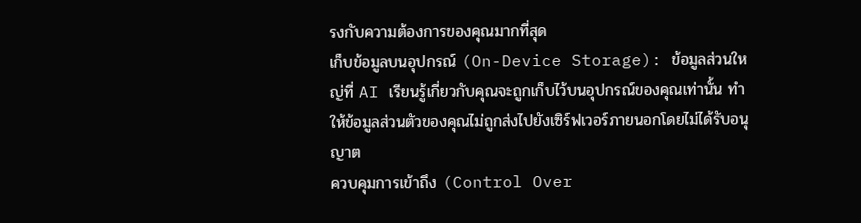รงกับความต้องการของคุณมากที่สุด
เก็บข้อมูลบนอุปกรณ์ (On-Device Storage): ข้อมูลส่วนใหญ่ที่ AI เรียนรู้เกี่ยวกับคุณจะถูกเก็บไว้บนอุปกรณ์ของคุณเท่านั้น ทำให้ข้อมูลส่วนตัวของคุณไม่ถูกส่งไปยังเซิร์ฟเวอร์ภายนอกโดยไม่ได้รับอนุญาต
ควบคุมการเข้าถึง (Control Over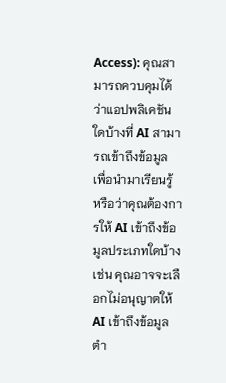Access): คุณสามารถควบคุมได้ว่าแอปพลิเคชันใดบ้างที่ AI สามารถเข้าถึงข้อมูล เพื่อนำมาเรียนรู้ หรือว่าคุณต้องการให้ AI เข้าถึงข้อมูลประเภทใดบ้าง เช่น คุณอาจจะเลือกไม่อนุญาตให้ AI เข้าถึงข้อมูลตำ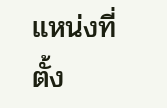แหน่งที่ตั้ง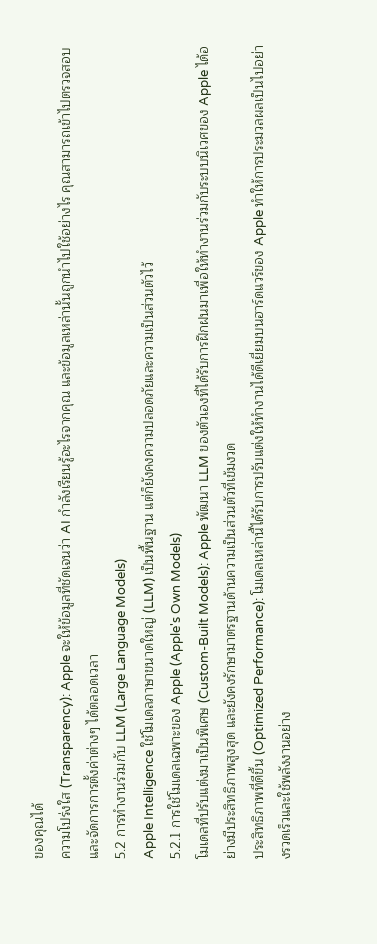ของคุณได้
ความโปร่งใส (Transparency): Apple จะให้ข้อมูลที่ชัดเจนว่า AI กำลังเรียนรู้อะไรจากคุณ และข้อมูลเหล่านั้นถูกนำไปใช้อย่างไร คุณสามารถเข้าไปตรวจสอบและจัดการการตั้งค่าต่างๆ ได้ตลอดเวลา
5.2 การทำงานร่วมกับ LLM (Large Language Models)
Apple Intelligence ใช้โมเดลภาษาขนาดใหญ่ (LLM) เป็นพื้นฐาน แต่ก็ยังคงความปลอดภัยและความเป็นส่วนตัวไว้
5.2.1 การใช้โมเดลเฉพาะของ Apple (Apple's Own Models)
โมเดลที่ปรับแต่งมาเป็นพิเศษ (Custom-Built Models): Apple พัฒนา LLM ของตัวเองที่ได้รับการฝึกฝนมาเพื่อให้ทำงานร่วมกับระบบนิเวศของ Apple ได้อย่างมีประสิทธิภาพสูงสุด และยังคงรักษามาตรฐานด้านความเป็นส่วนตัวที่เข้มงวด
ประสิทธิภาพที่ดีขึ้น (Optimized Performance): โมเดลเหล่านี้ได้รับการปรับแต่งให้ทำงานได้ดีเยี่ยมบนฮาร์ดแวร์ของ Apple ทำให้การประมวลผลเป็นไปอย่างรวดเร็วและใช้พลังงานอย่าง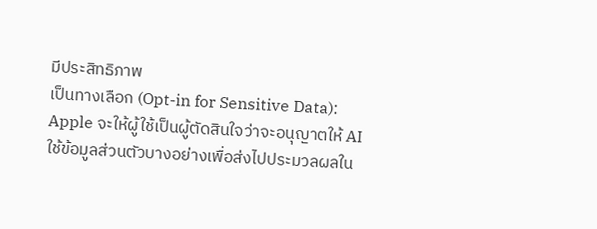มีประสิทธิภาพ
เป็นทางเลือก (Opt-in for Sensitive Data): Apple จะให้ผู้ใช้เป็นผู้ตัดสินใจว่าจะอนุญาตให้ AI ใช้ข้อมูลส่วนตัวบางอย่างเพื่อส่งไปประมวลผลใน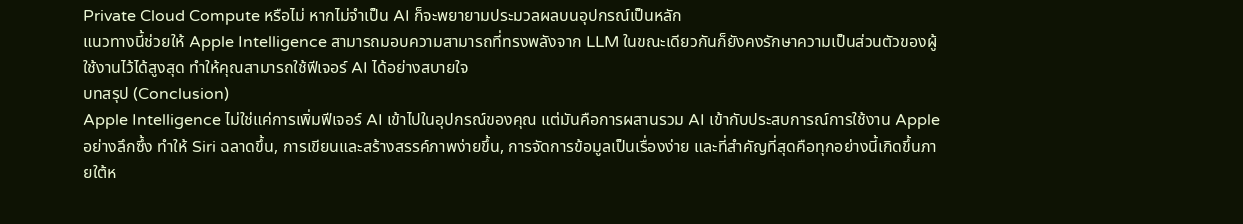Private Cloud Compute หรือไม่ หากไม่จำเป็น AI ก็จะพยายามประมวลผลบนอุปกรณ์เป็นหลัก
แนวทางนี้ช่วยให้ Apple Intelligence สามารถมอบความสามารถที่ทรงพลังจาก LLM ในขณะเดียวกันก็ยังคงรักษาความเป็นส่วนตัวของผู้ใช้งานไว้ได้สูงสุด ทำให้คุณสามารถใช้ฟีเจอร์ AI ได้อย่างสบายใจ
บทสรุป (Conclusion)
Apple Intelligence ไม่ใช่แค่การเพิ่มฟีเจอร์ AI เข้าไปในอุปกรณ์ของคุณ แต่มันคือการผสานรวม AI เข้ากับประสบการณ์การใช้งาน Apple อย่างลึกซึ้ง ทำให้ Siri ฉลาดขึ้น, การเขียนและสร้างสรรค์ภาพง่ายขึ้น, การจัดการข้อมูลเป็นเรื่องง่าย และที่สำคัญที่สุดคือทุกอย่างนี้เกิดขึ้นภายใต้ห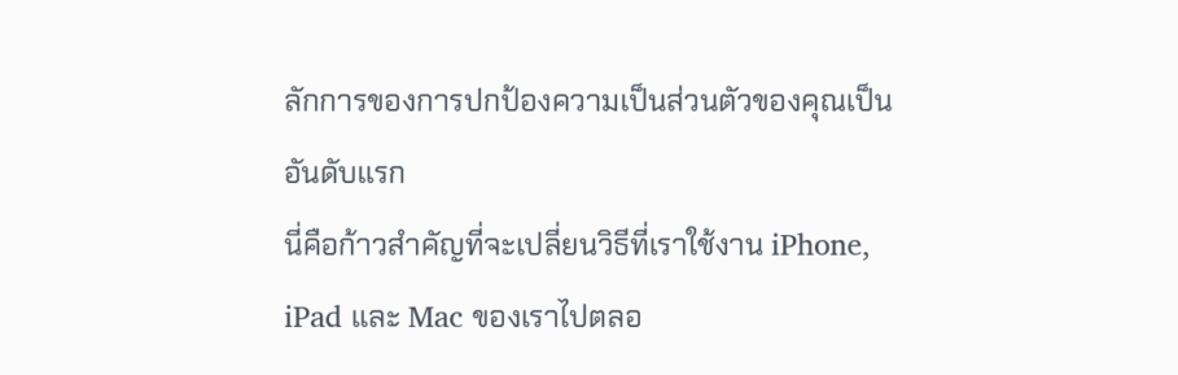ลักการของการปกป้องความเป็นส่วนตัวของคุณเป็นอันดับแรก
นี่คือก้าวสำคัญที่จะเปลี่ยนวิธีที่เราใช้งาน iPhone, iPad และ Mac ของเราไปตลอ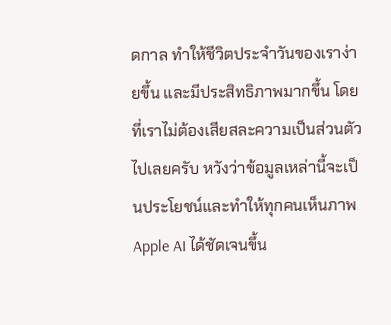ดกาล ทำให้ชีวิตประจำวันของเราง่ายขึ้น และมีประสิทธิภาพมากขึ้น โดยที่เราไม่ต้องเสียสละความเป็นส่วนตัวไปเลยครับ หวังว่าข้อมูลเหล่านี้จะเป็นประโยชน์และทำให้ทุกคนเห็นภาพ Apple AI ได้ชัดเจนขึ้น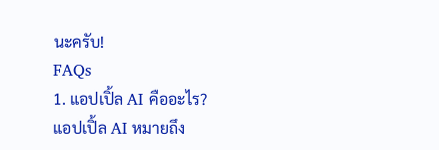นะครับ!
FAQs
1. แอปเปิ้ล AI คืออะไร?
แอปเปิ้ล AI หมายถึง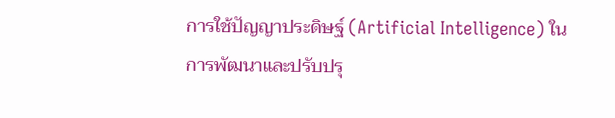การใช้ปัญญาประดิษฐ์ (Artificial Intelligence) ในการพัฒนาและปรับปรุ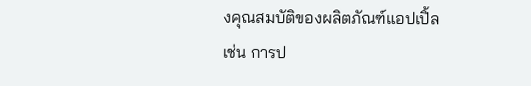งคุณสมบัติของผลิตภัณฑ์แอปเปิ้ล เช่น การป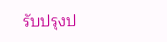รับปรุงป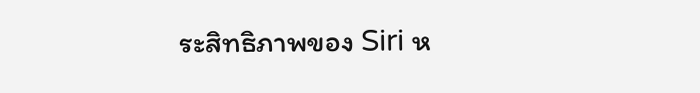ระสิทธิภาพของ Siri ห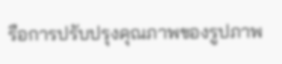รือการปรับปรุงคุณภาพของรูปภาพ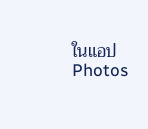ในแอป Photos